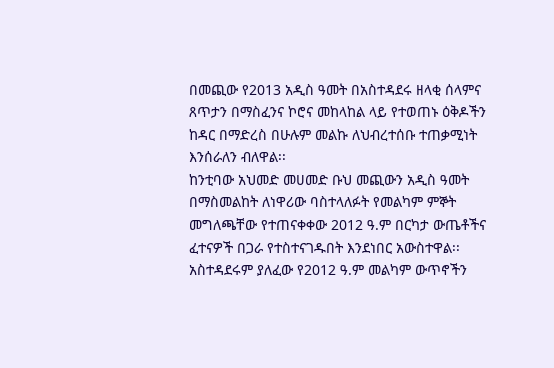በመጪው የ2013 አዲስ ዓመት በአስተዳደሩ ዘላቂ ሰላምና ጸጥታን በማስፈንና ኮሮና መከላከል ላይ የተወጠኑ ዕቅዶችን ከዳር በማድረስ በሁሉም መልኩ ለህብረተሰቡ ተጠቃሚነት እንሰራለን ብለዋል፡፡
ከንቲባው አህመድ መሀመድ ቡህ መጪውን አዲስ ዓመት በማስመልከት ለነዋሪው ባስተላለፉት የመልካም ምኞት መግለጫቸው የተጠናቀቀው 2012 ዓ.ም በርካታ ውጤቶችና ፈተናዎች በጋራ የተስተናገዱበት እንደነበር አውስተዋል፡፡
አስተዳደሩም ያለፈው የ2012 ዓ.ም መልካም ውጥኖችን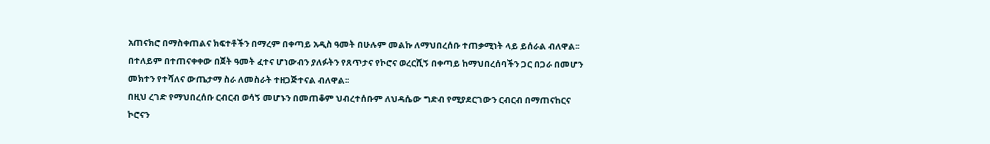አጠናክሮ በማስቀጠልና ክፍተቶችን በማረም በቀጣይ አዲስ ዓመት በሁሉም መልኩ ለማህበረሰቡ ተጠቃሚነት ላይ ይሰራል ብለዋል፡፡ በተለይም በተጠናቀቀው በጀት ዓመት ፈተና ሆነውብን ያለፉትን የጸጥታና የኮሮና ወረርሺኝ በቀጣይ ከማህበረሰባችን ጋር በጋራ በመሆን መክተን የተሻለና ውጤታማ ስራ ለመስራት ተዘጋጅተናል ብለዋል፡፡
በዚህ ረገድ የማህበረሰቡ ርብርብ ወሳኝ መሆኑን በመጠቆም ህብረተሰቡም ለህዳሴው ግድብ የሚያደርገውን ርብርብ በማጠናከርና ኮሮናን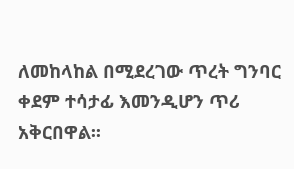ለመከላከል በሚደረገው ጥረት ግንባር ቀደም ተሳታፊ እመንዲሆን ጥሪ አቅርበዋል፡፡